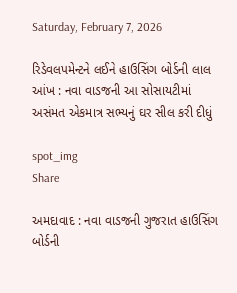Saturday, February 7, 2026

રિડેવલપમેન્ટને લઈને હાઉસિંગ બોર્ડની લાલ આંખ : નવા વાડજની આ સોસાયટીમાં અસંમત એકમાત્ર સભ્યનું ઘર સીલ કરી દીધું

spot_img
Share

અમદાવાદ : નવા વાડજની ગુજરાત હાઉસિંગ બોર્ડની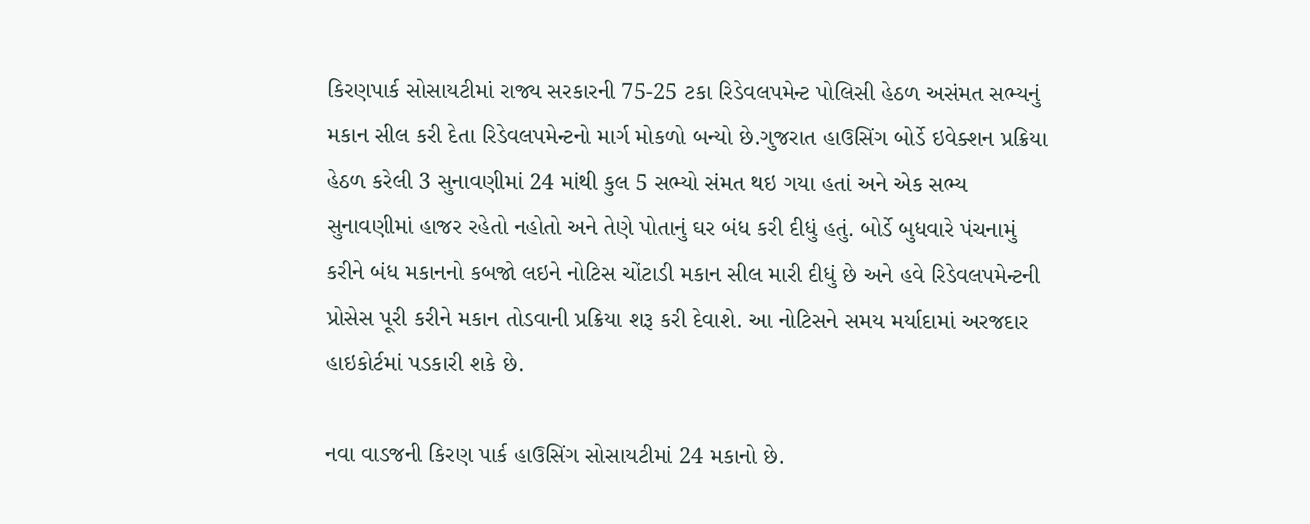કિરણપાર્ક સોસાયટીમાં રાજ્ય સરકારની 75-25 ટકા રિડેવલપમેન્ટ પોલિસી હેઠળ અસંમત સભ્યનું મકાન સીલ કરી દેતા રિડેવલપમેન્ટનો માર્ગ મોકળો બન્યો છે.ગુજરાત હાઉસિંગ બોર્ડે ઇવેક્શન પ્રક્રિયા હેઠળ કરેલી 3 સુનાવણીમાં 24 માંથી કુલ 5 સભ્યો સંમત થઇ ગયા હતાં અને એક સભ્ય સુનાવણીમાં હાજર રહેતો નહોતો અને તેણે પોતાનું ઘર બંધ કરી દીધું હતું. બોર્ડે બુધવારે પંચનામું કરીને બંધ મકાનનો કબજો લઇને નોટિસ ચોંટાડી મકાન સીલ મારી દીધું છે અને હવે રિડેવલપમેન્ટની પ્રોસેસ પૂરી કરીને મકાન તોડવાની પ્રક્રિયા શરૂ કરી દેવાશે. આ નોટિસને સમય મર્યાદામાં અરજદાર હાઇકોર્ટમાં પડકારી શકે છે.

નવા વાડજની કિરણ પાર્ક હાઉસિંગ સોસાયટીમાં 24 મકાનો છે.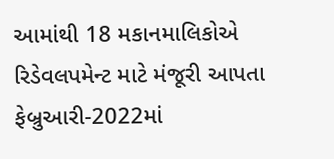આમાંથી 18 મકાનમાલિકોએ રિડેવલપમેન્ટ માટે મંજૂરી આપતા ફેબ્રુઆરી-2022માં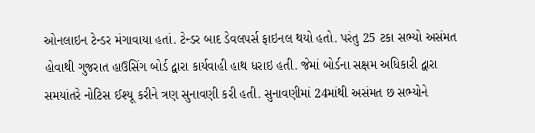ઓનલાઇન ટેન્ડર મંગાવાયા હતાં. ટેન્ડર બાદ ડેવલપર્સ ફાઇનલ થયો હતો. પરંતુ 25 ટકા સભ્યો અસંમત હોવાથી ગુજરાત હાઉસિંગ બોર્ડ દ્વારા કાર્યવાહી હાથ ધરાઇ હતી. જેમાં બોર્ડના સક્ષમ અધિકારી દ્વારા સમયાંતરે નોટિસ ઈશ્યૂ કરીને ત્રણ સુનાવણી કરી હતી. સુનાવણીમાં 24માંથી અસંમત છ સભ્યોને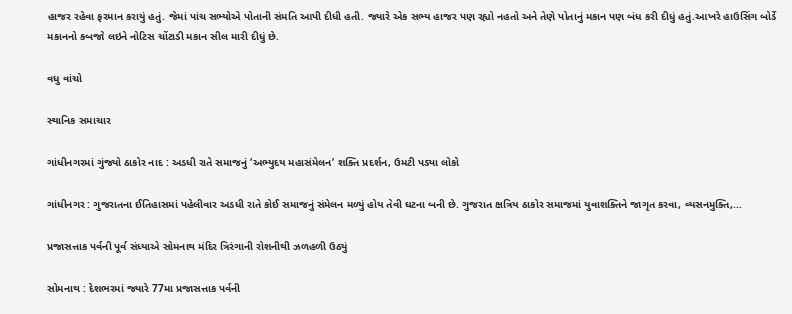હાજર રહેવા ફરમાન કરાયું હતું. જેમાં પાંચ સભ્યોએ પોતાની સંમતિ આપી દીધી હતી. જ્યારે એક સભ્ય હાજર પણ રહ્યો નહતો અને તેણે પોતાનું મકાન પણ બંધ કરી દીધું હતું.આખરે હાઉસિંગ બોર્ડે મકાનનો કબજો લઇને નોટિસ ચોંટાડી મકાન સીલ મારી દીધું છે.

વધુ વાંચો

સ્થાનિક સમાચાર

ગાંધીનગરમાં ગુંજ્યો ઠાકોર નાદ : અડધી રાતે સમાજનું ‘અભ્યુદય મહાસંમેલન’ શક્તિ પ્રદર્શન, ઉમટી પડ્યા લોકો

ગાંધીનગર : ગુજરાતના ઈતિહાસમાં પહેલીવાર અડધી રાતે કોઈ સમાજનું સંમેલન મળ્યું હોય તેવી ઘટના બની છે. ગુજરાત ક્ષત્રિય ઠાકોર સમાજમાં યુવાશક્તિને જાગૃત કરવા, વ્યસનમુક્તિ,...

પ્રજાસત્તાક પર્વની પૂર્વ સંધ્યાએ સોમનાથ મંદિર ત્રિરંગાની રોશનીથી ઝળહળી ઉઠ્યું

સોમનાથ : દેશભરમાં જ્યારે 77મા પ્રજાસત્તાક પર્વની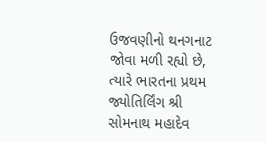ઉજવણીનો થનગનાટ જોવા મળી રહ્યો છે, ત્યારે ભારતના પ્રથમ જ્યોતિર્લિંગ શ્રી સોમનાથ મહાદેવ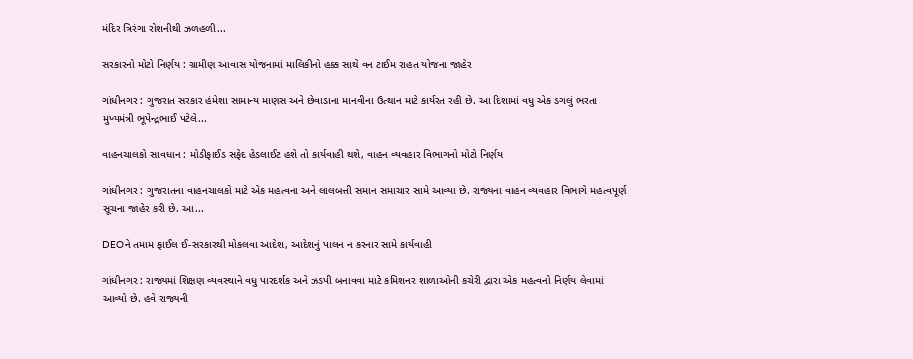મંદિર ત્રિરંગા રોશનીથી ઝળહળી...

સરકારનો મોટો નિર્ણય : ગ્રામીણ આવાસ યોજનામાં માલિકીનો હક્ક સાથે વન ટાઈમ રાહત યોજના જાહેર

ગાંધીનગર : ગુજરાત સરકાર હંમેશા સામાન્ય માણસ અને છેવાડાના માનવીના ઉત્થાન માટે કાર્યરત રહી છે. આ દિશામાં વધુ એક ડગલું ભરતા મુખ્યમંત્રી ભૂપેન્દ્રભાઈ પટેલે...

વાહનચાલકો સાવધાન : મોડીફાઈડ સફેદ હેડલાઈટ હશે તો કાર્યવાહી થશે, વાહન વ્યવહાર વિભાગનો મોટો નિર્ણય

ગાંધીનગર : ગુજરાતના વાહનચાલકો માટે એક મહત્વના અને લાલબત્તી સમાન સમાચાર સામે આવ્યા છે. રાજ્યના વાહન વ્યવહાર વિભાગે મહત્વપૂર્ણ સૂચના જાહેર કરી છે. આ...

DEOને તમામ ફાઈલ ઈ-સરકારથી મોકલવા આદેશ, આદેશનું પાલન ન કરનાર સામે કાર્યવાહી

ગાંધીનગર : રાજ્યમાં શિક્ષણ વ્યવસ્થાને વધુ પારદર્શક અને ઝડપી બનાવવા માટે કમિશનર શાળાઓની કચેરી દ્વારા એક મહત્વનો નિર્ણય લેવામાં આવ્યો છે. હવે રાજ્યની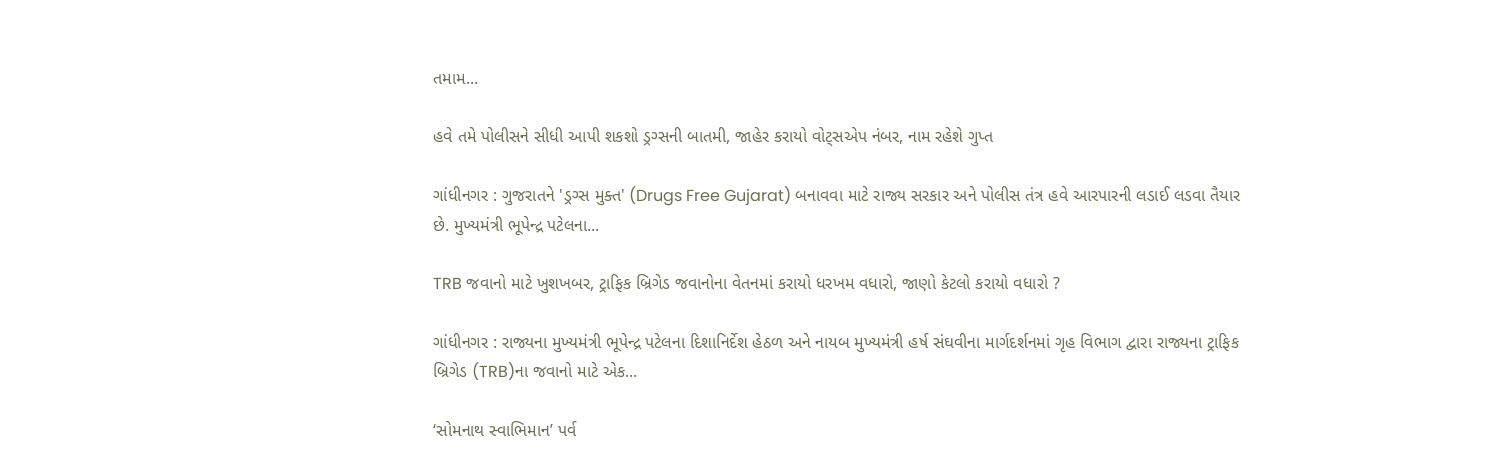તમામ...

હવે તમે પોલીસને સીધી આપી શકશો ડ્રગ્સની બાતમી, જાહેર કરાયો વોટ્સએપ નંબર, નામ રહેશે ગુપ્ત

ગાંધીનગર : ગુજરાતને 'ડ્રગ્સ મુક્ત' (Drugs Free Gujarat) બનાવવા માટે રાજ્ય સરકાર અને પોલીસ તંત્ર હવે આરપારની લડાઈ લડવા તૈયાર છે. મુખ્યમંત્રી ભૂપેન્દ્ર પટેલના...

TRB જવાનો માટે ખુશખબર, ટ્રાફિક બ્રિગેડ જવાનોના વેતનમાં કરાયો ધરખમ વધારો, જાણો કેટલો કરાયો વધારો ?

ગાંધીનગર : રાજ્યના મુખ્યમંત્રી ભૂપેન્દ્ર પટેલના દિશાનિર્દેશ હેઠળ અને નાયબ મુખ્યમંત્રી હર્ષ સંઘવીના માર્ગદર્શનમાં ગૃહ વિભાગ દ્વારા રાજ્યના ટ્રાફિક બ્રિગેડ (TRB)ના જવાનો માટે એક...

‘સોમનાથ સ્વાભિમાન’ પર્વ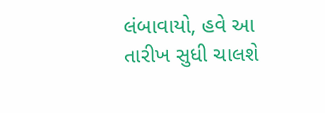લંબાવાયો, હવે આ તારીખ સુધી ચાલશે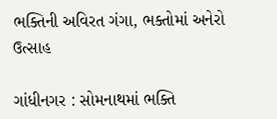ભક્તિની અવિરત ગંગા, ભક્તોમાં અનેરો ઉત્સાહ

ગાંધીનગર : સોમનાથમાં ભક્તિ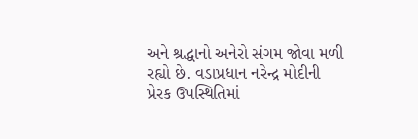અને શ્રદ્ધાનો અનેરો સંગમ જોવા મળી રહ્યો છે. વડાપ્રધાન નરેન્દ્ર મોદીની પ્રેરક ઉપસ્થિતિમાં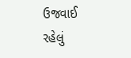ઉજવાઈ રહેલું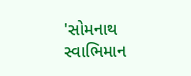'સોમનાથ સ્વાભિમાન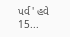પર્વ' હવે 15...